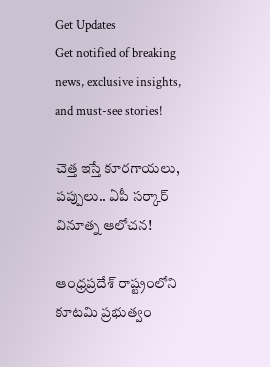Get Updates
Get notified of breaking news, exclusive insights, and must-see stories!

చెత్త ఇస్తే కూరగాయలు, పప్పులు.. ఏపీ సర్కార్ వినూత్న ఆలోచన!

ఆంధ్రప్రదేశ్ రాష్ట్రంలోని కూటమి ప్రభుత్వం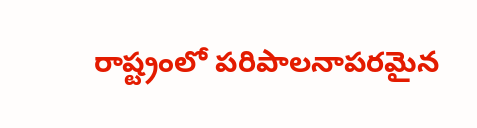రాష్ట్రంలో పరిపాలనాపరమైన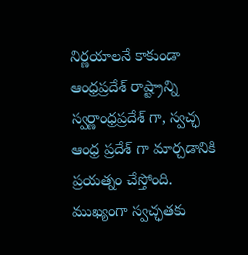నిర్ణయాలనే కాకుండా ఆంధ్రప్రదేశ్ రాష్ట్రాన్ని స్వర్ణాంధ్రప్రదేశ్ గా, స్వచ్ఛ ఆంధ్ర ప్రదేశ్ గా మార్చడానికి ప్రయత్నం చేస్తోంది. ముఖ్యంగా స్వచ్ఛతకు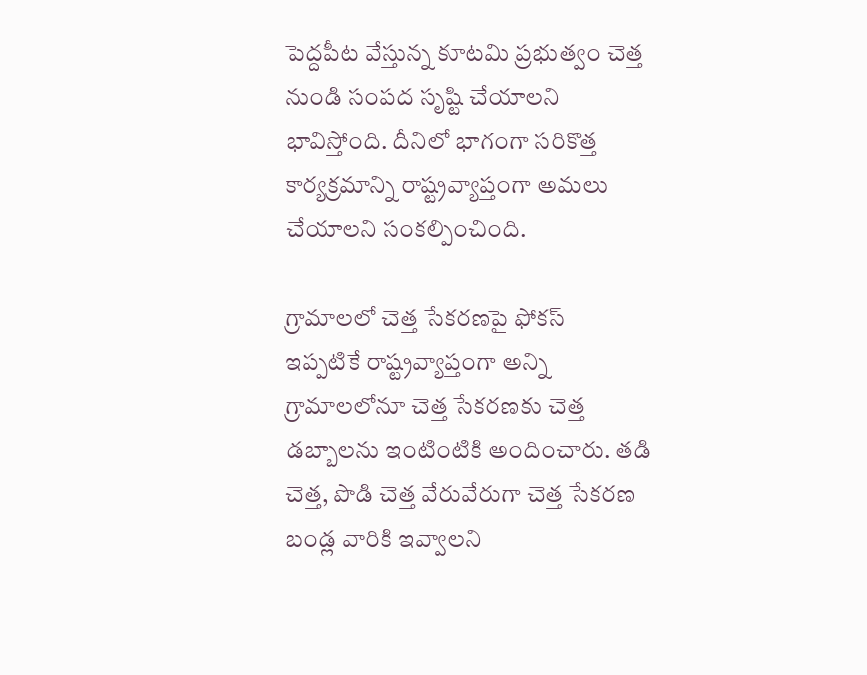పెద్దపీట వేస్తున్న కూటమి ప్రభుత్వం చెత్త నుండి సంపద సృష్టి చేయాలని భావిస్తోంది. దీనిలో భాగంగా సరికొత్త కార్యక్రమాన్ని రాష్ట్రవ్యాప్తంగా అమలు చేయాలని సంకల్పించింది.

గ్రామాలలో చెత్త సేకరణపై ఫోకస్
ఇప్పటికే రాష్ట్రవ్యాప్తంగా అన్ని గ్రామాలలోనూ చెత్త సేకరణకు చెత్త డబ్బాలను ఇంటింటికి అందించారు. తడి చెత్త, పొడి చెత్త వేరువేరుగా చెత్త సేకరణ బండ్ల వారికి ఇవ్వాలని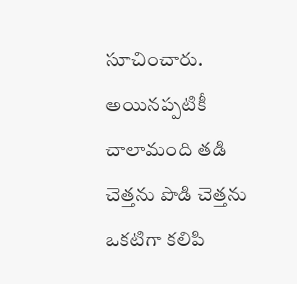సూచించారు. అయినప్పటికీ చాలామంది తడి చెత్తను పొడి చెత్తను ఒకటిగా కలిపి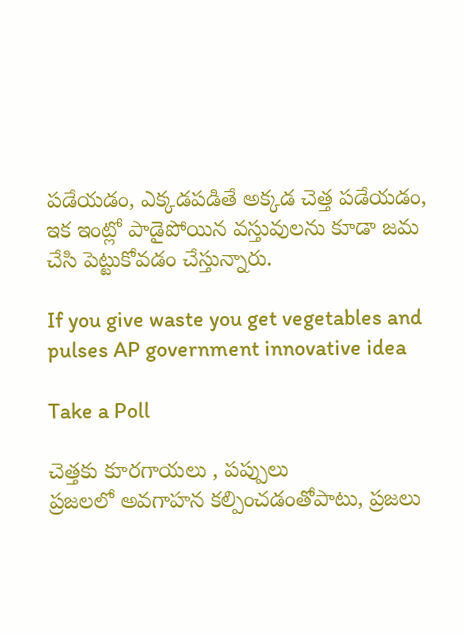పడేయడం, ఎక్కడపడితే అక్కడ చెత్త పడేయడం, ఇక ఇంట్లో పాడైపోయిన వస్తువులను కూడా జమ చేసి పెట్టుకోవడం చేస్తున్నారు.

If you give waste you get vegetables and pulses AP government innovative idea

Take a Poll

చెత్తకు కూరగాయలు , పప్పులు
ప్రజలలో అవగాహన కల్పించడంతోపాటు, ప్రజలు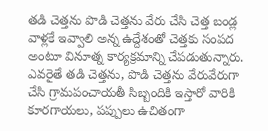తడి చెత్తను పొడి చెత్తను వేరు చేసి చెత్త బండ్ల వాళ్లకే ఇవ్వాలి అన్న ఉద్దేశంతో చెత్తకు సంపద అంటూ వినూత్న కార్యక్రమాన్ని చేపడుతున్నారు. ఎవరైతే తడి చెత్తను, పొడి చెత్తను వేరువేరుగా చేసి గ్రామపంచాయతీ సిబ్బందికి ఇస్తారో వారికి కూరగాయలు, పప్పులు ఉచితంగా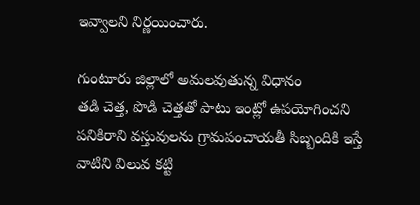ఇవ్వాలని నిర్ణయించారు.

గుంటూరు జిల్లాలో అమలవుతున్న విధానం
తడి చెత్త, పొడి చెత్తతో పాటు ఇంట్లో ఉపయోగించని పనికిరాని వస్తువులను గ్రామపంచాయతీ సిబ్బందికి ఇస్తే వాటిని విలువ కట్టి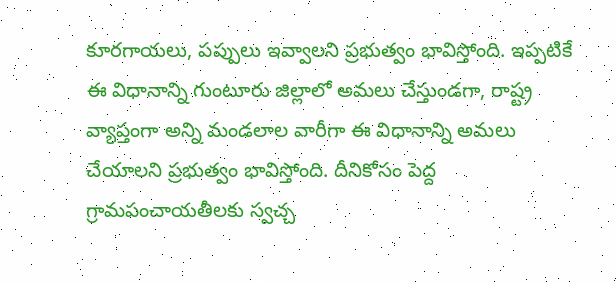కూరగాయలు, పప్పులు ఇవ్వాలని ప్రభుత్వం భావిస్తోంది. ఇప్పటికే ఈ విధానాన్ని గుంటూరు జిల్లాలో అమలు చేస్తుండగా, రాష్ట్ర వ్యాప్తంగా అన్ని మండలాల వారీగా ఈ విధానాన్ని అమలు చేయాలని ప్రభుత్వం భావిస్తోంది. దీనికోసం పెద్ద గ్రామపంచాయతీలకు స్వచ్చ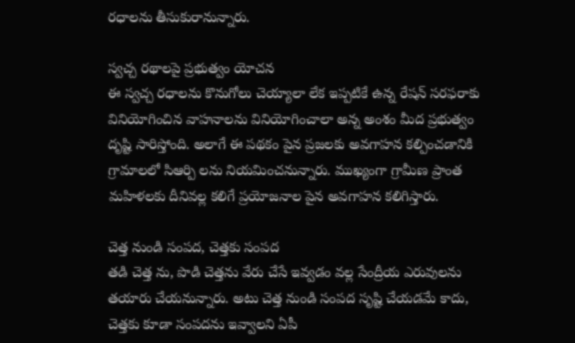రధాలను తీసుకురానున్నారు.

స్వచ్చ రథాలపై ప్రభుత్వం యోచన
ఈ స్వచ్చ రధాలను కొనుగోలు చెయ్యాలా లేక ఇప్పటికే ఉన్న రేషన్ సరఫరాకు వినియోగించిన వాహనాలను వినియోగించాలా అన్న అంశం మీద ప్రభుత్వం దృష్టి సారిస్తోంది. అలాగే ఈ పథకం పైన ప్రజలకు అవగాహన కల్పించడానికి గ్రామాలలో సిఆర్పి లను నియమించనున్నారు. ముఖ్యంగా గ్రామీణ ప్రాంత మహిళలకు దీనివల్ల కలిగే ప్రయోజనాల పైన అవగాహన కలిగిస్తారు.

చెత్త నుండి సంపద, చెత్తకు సంపద
తడి చెత్త ను, పొడి చెత్తను వేరు చేసే ఇవ్వడం వల్ల సేంద్రీయ ఎరువులను తయారు చేయనున్నారు. అటు చెత్త నుండి సంపద సృష్టి చేయడమే కాదు, చెత్తకు కూడా సంపదను ఇవ్వాలని ఏపీ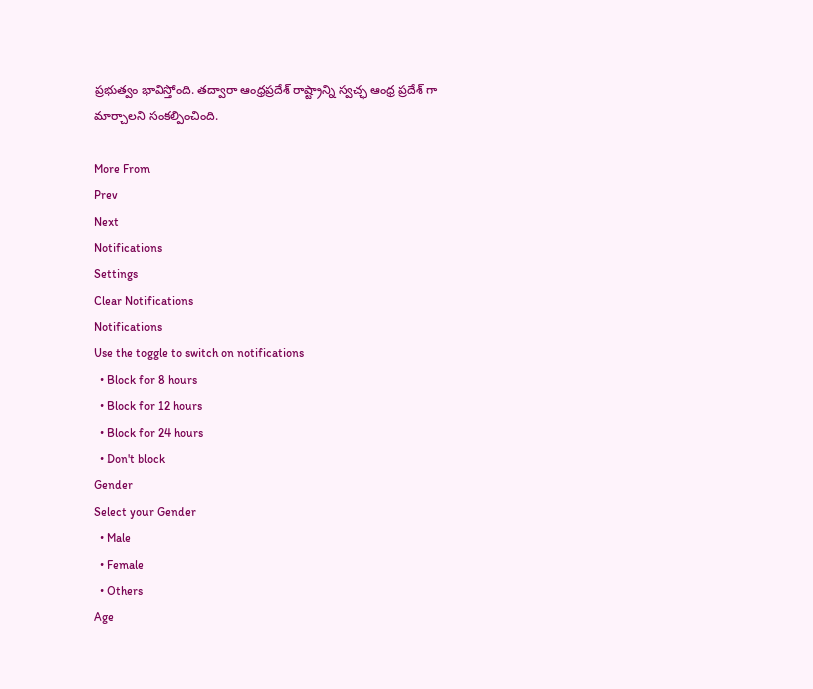ప్రభుత్వం భావిస్తోంది. తద్వారా ఆంధ్రప్రదేశ్ రాష్ట్రాన్ని స్వచ్ఛ ఆంధ్ర ప్రదేశ్ గా మార్చాలని సంకల్పించింది.

More From
Prev
Next
Notifications
Settings
Clear Notifications
Notifications
Use the toggle to switch on notifications
  • Block for 8 hours
  • Block for 12 hours
  • Block for 24 hours
  • Don't block
Gender
Select your Gender
  • Male
  • Female
  • Others
Age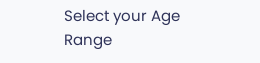Select your Age Range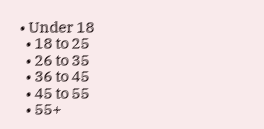• Under 18
  • 18 to 25
  • 26 to 35
  • 36 to 45
  • 45 to 55
  • 55+